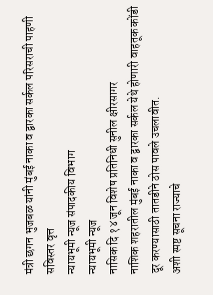मंत्री छगन भुजबळ यांनी मुंबई नाका व द्वारका सर्कल परिसराची पाहणी सविस्तर वृत्त
न्यायभूमी न्यूज संपादकीय विभाग
न्यायभूमी न्यूज
नासिक दि १४ जून विशेष प्रतिनिधी सुनील क्षीरसागर
नाशिक शहरातील मुंबई नाका व द्वारका सर्कल येथे होणारी वाहतूक कोंडी दूर करण्यासाठी तातडीने ठोस पावले उचलावीत.
अशी स्पष्ट सूचना राज्याचे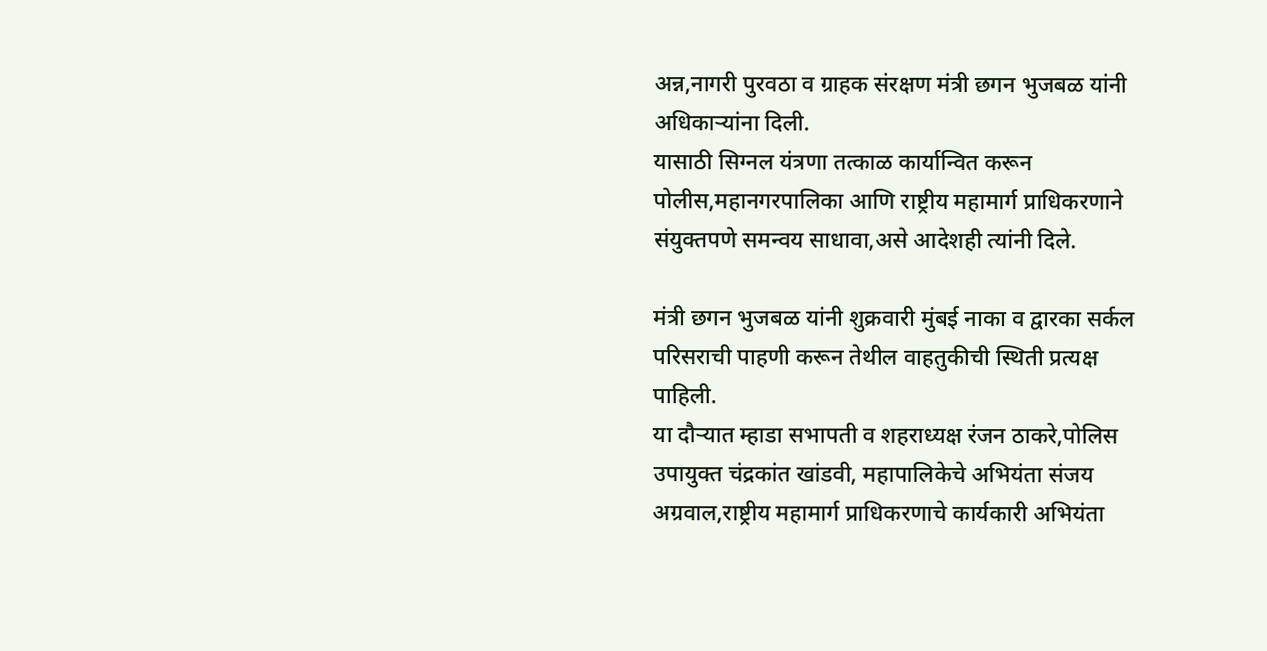अन्न,नागरी पुरवठा व ग्राहक संरक्षण मंत्री छगन भुजबळ यांनी अधिकाऱ्यांना दिली.
यासाठी सिग्नल यंत्रणा तत्काळ कार्यान्वित करून पोलीस,महानगरपालिका आणि राष्ट्रीय महामार्ग प्राधिकरणाने संयुक्तपणे समन्वय साधावा,असे आदेशही त्यांनी दिले.

मंत्री छगन भुजबळ यांनी शुक्रवारी मुंबई नाका व द्वारका सर्कल परिसराची पाहणी करून तेथील वाहतुकीची स्थिती प्रत्यक्ष पाहिली.
या दौऱ्यात म्हाडा सभापती व शहराध्यक्ष रंजन ठाकरे,पोलिस उपायुक्त चंद्रकांत खांडवी, महापालिकेचे अभियंता संजय अग्रवाल,राष्ट्रीय महामार्ग प्राधिकरणाचे कार्यकारी अभियंता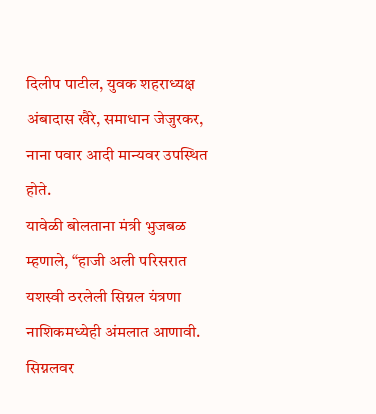दिलीप पाटील, युवक शहराध्यक्ष अंबादास खैरे, समाधान जेजुरकर, नाना पवार आदी मान्यवर उपस्थित होते.
यावेळी बोलताना मंत्री भुजबळ म्हणाले, “हाजी अली परिसरात यशस्वी ठरलेली सिग्नल यंत्रणा नाशिकमध्येही अंमलात आणावी.
सिग्नलवर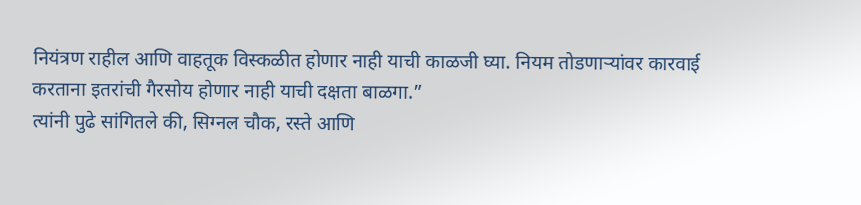नियंत्रण राहील आणि वाहतूक विस्कळीत होणार नाही याची काळजी घ्या. नियम तोडणाऱ्यांवर कारवाई करताना इतरांची गैरसोय होणार नाही याची दक्षता बाळगा.”
त्यांनी पुढे सांगितले की, सिग्नल चौक, रस्ते आणि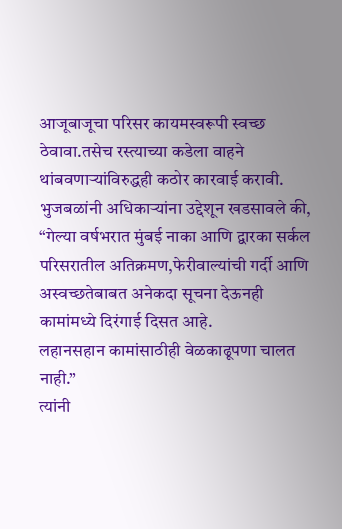आजूबाजूचा परिसर कायमस्वरूपी स्वच्छ ठेवावा.तसेच रस्त्याच्या कडेला वाहने थांबवणाऱ्यांविरुद्धही कठोर कारवाई करावी.
भुजबळांनी अधिकाऱ्यांना उद्देशून खडसावले की, “गेल्या वर्षभरात मुंबई नाका आणि द्वारका सर्कल परिसरातील अतिक्रमण,फेरीवाल्यांची गर्दी आणि अस्वच्छतेबाबत अनेकदा सूचना देऊनही कामांमध्ये दिरंगाई दिसत आहे.
लहानसहान कामांसाठीही वेळकाढूपणा चालत नाही.”
त्यांनी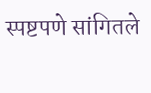स्पष्टपणे सांगितले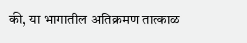की, या भागातील अतिक्रमण तात्काळ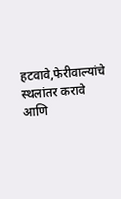हटवावे,फेरीवाल्यांचे स्थलांतर करावे आणि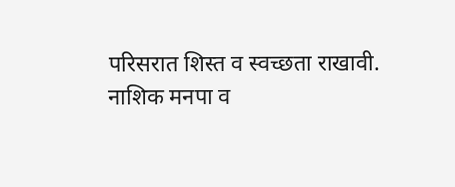परिसरात शिस्त व स्वच्छता राखावी.
नाशिक मनपा व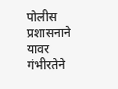पोलीस प्रशासनाने यावर गंभीरतेने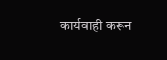कार्यवाही करून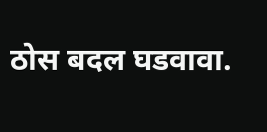ठोस बदल घडवावा.